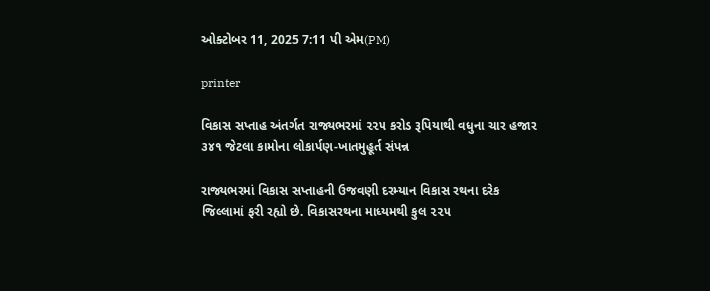ઓક્ટોબર 11, 2025 7:11 પી એમ(PM)

printer

વિકાસ સપ્તાહ અંતર્ગત રાજ્યભરમાં ૨૨૫ કરોડ રૂપિયાથી વધુના ચાર હજાર ૩૪૧ જેટલા કામોના લોકાર્પણ-ખાતમુહૂર્ત સંપન્ન

રાજ્યભરમાં વિકાસ સપ્તાહની ઉજવણી દરમ્યાન વિકાસ રથના દરેક જિલ્લામાં ફરી રહ્યો છે. વિકાસરથના માધ્યમથી કુલ ૨૨૫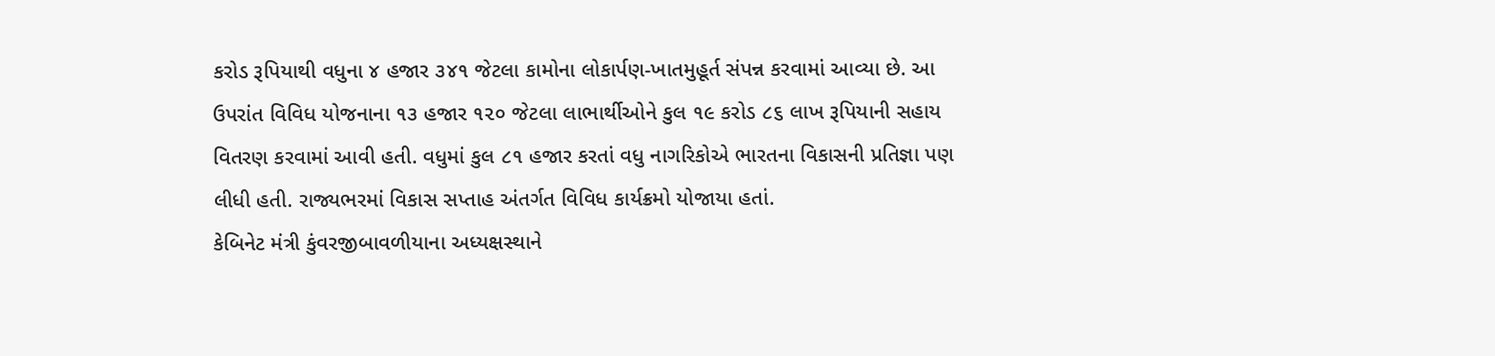કરોડ રૂપિયાથી વધુના ૪ હજાર ૩૪૧ જેટલા કામોના લોકાર્પણ-ખાતમુહૂર્ત સંપન્ન કરવામાં આવ્યા છે. આ ઉપરાંત વિવિધ યોજનાના ૧૩ હજાર ૧૨૦ જેટલા લાભાર્થીઓને કુલ ૧૯ કરોડ ૮૬ લાખ રૂપિયાની સહાય વિતરણ કરવામાં આવી હતી. વધુમાં કુલ ૮૧ હજાર કરતાં વધુ નાગરિકોએ ભારતના વિકાસની પ્રતિજ્ઞા પણ લીધી હતી. રાજ્યભરમાં વિકાસ સપ્તાહ અંતર્ગત વિવિધ કાર્યક્રમો યોજાયા હતાં.
કેબિનેટ મંત્રી કુંવરજીબાવળીયાના અધ્યક્ષસ્થાને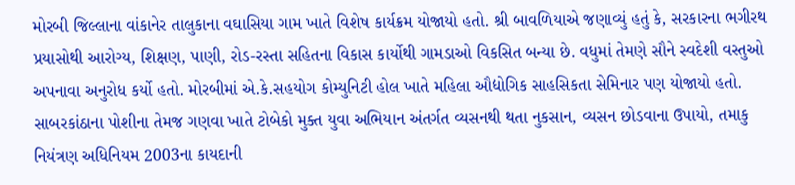મોરબી જિલ્લાના વાંકાનેર તાલુકાના વઘાસિયા ગામ ખાતે વિશેષ કાર્યક્રમ યોજાયો હતો. શ્રી બાવળિયાએ જણાવ્યું હતું કે, સરકારના ભગીરથ પ્રયાસોથી આરોગ્ય, શિક્ષણ, પાણી, રોડ-રસ્તા સહિતના વિકાસ કાર્યોથી ગામડાઓ વિકસિત બન્યા છે. વધુમાં તેમણે સૌને સ્વદેશી વસ્તુઓ અપનાવા અનુરોધ કર્યો હતો. મોરબીમાં એ.કે.સહયોગ કોમ્યુનિટી હોલ ખાતે મહિલા ઔદ્યોગિક સાહસિકતા સેમિનાર પણ યોજાયો હતો.
સાબરકાંઠાના પોશીના તેમજ ગણવા ખાતે ટોબેકો મુક્ત યુવા અભિયાન અંતર્ગત વ્યસનથી થતા નુકસાન, વ્યસન છોડવાના ઉપાયો, તમાકુ નિયંત્રણ અધિનિયમ 2003ના કાયદાની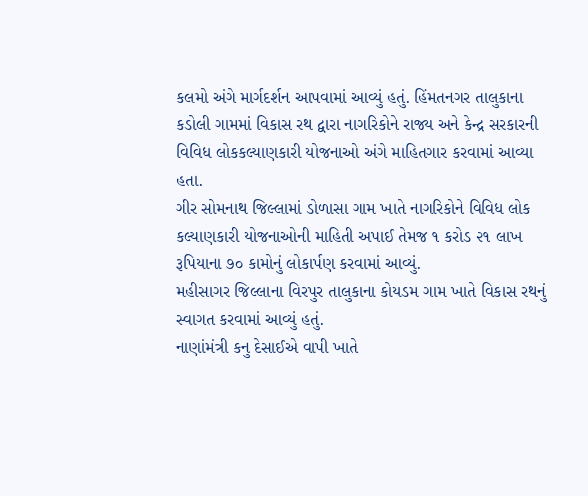કલમો અંગે માર્ગદર્શન આપવામાં આવ્યું હતું. હિંમતનગર તાલુકાના કડોલી ગામમાં વિકાસ રથ દ્વારા નાગરિકોને રાજ્ય અને કેન્દ્ર સરકારની વિવિધ લોકકલ્યાણકારી યોજનાઓ અંગે માહિતગાર કરવામાં આવ્યા હતા.
ગીર સોમનાથ જિલ્લામાં ડોળાસા ગામ ખાતે નાગરિકોને વિવિધ લોક કલ્યાણકારી યોજનાઓની માહિતી અપાઈ તેમજ ૧ કરોડ ૨૧ લાખ રૂપિયાના ૭૦ કામોનું લોકાર્પણ કરવામાં આવ્યું.
મહીસાગર જિલ્લાના વિરપુર તાલુકાના કોયડમ ગામ ખાતે વિકાસ રથનું સ્વાગત કરવામાં આવ્યું હતું.
નાણાંમંત્રી કનુ દેસાઈએ વાપી ખાતે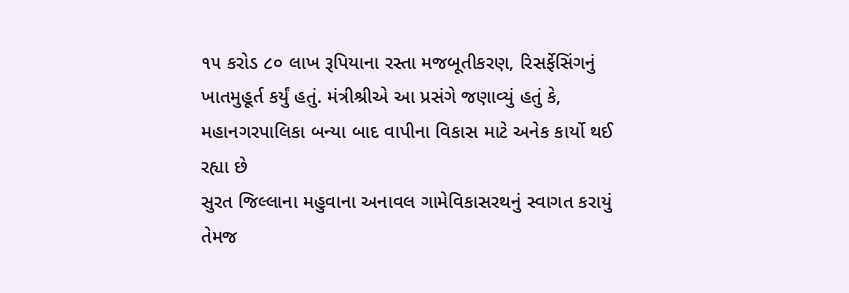૧૫ કરોડ ૮૦ લાખ રૂપિયાના રસ્તા મજબૂતીકરણ, રિસર્ફેસિંગનું ખાતમુહૂર્ત કર્યું હતું. મંત્રીશ્રીએ આ પ્રસંગે જણાવ્યું હતું કે, મહાનગરપાલિકા બન્યા બાદ વાપીના વિકાસ માટે અનેક કાર્યો થઈ રહ્યા છે
સુરત જિલ્લાના મહુવાના અનાવલ ગામેવિકાસરથનું સ્વાગત કરાયું તેમજ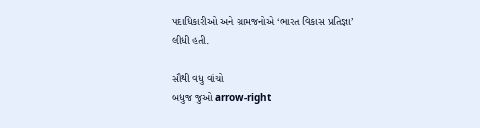પદાધિકારીઓ અને ગ્રામજનોએ ‘ભારત વિકાસ પ્રતિજ્ઞા’ લીધી હતી.

સૌથી વધુ વાંચો
બધુજ જુઓ arrow-right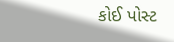કોઈ પોસ્ટ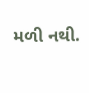મળી નથી.